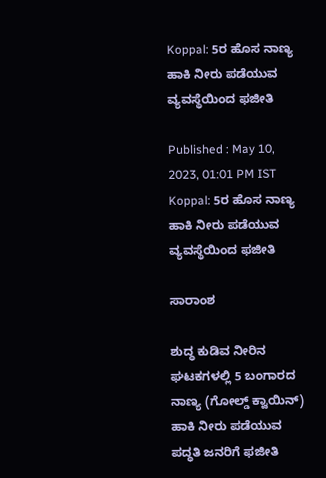Koppal: 5ರ ಹೊಸ ನಾಣ್ಯ ಹಾಕಿ ನೀರು ಪಡೆಯುವ ವ್ಯವಸ್ಥೆಯಿಂದ ಫಜೀತಿ

Published : May 10, 2023, 01:01 PM IST
Koppal: 5ರ ಹೊಸ ನಾಣ್ಯ ಹಾಕಿ ನೀರು ಪಡೆಯುವ ವ್ಯವಸ್ಥೆಯಿಂದ ಫಜೀತಿ

ಸಾರಾಂಶ

ಶುದ್ಧ ಕುಡಿವ ನೀರಿನ ಘಟಕಗಳಲ್ಲಿ 5 ಬಂಗಾರದ ನಾಣ್ಯ (ಗೋಲ್ಡ್‌ ಕ್ವಾಯಿನ್‌) ಹಾಕಿ ನೀರು ಪಡೆಯುವ ಪದ್ಧತಿ ಜನರಿಗೆ ಫಜೀತಿ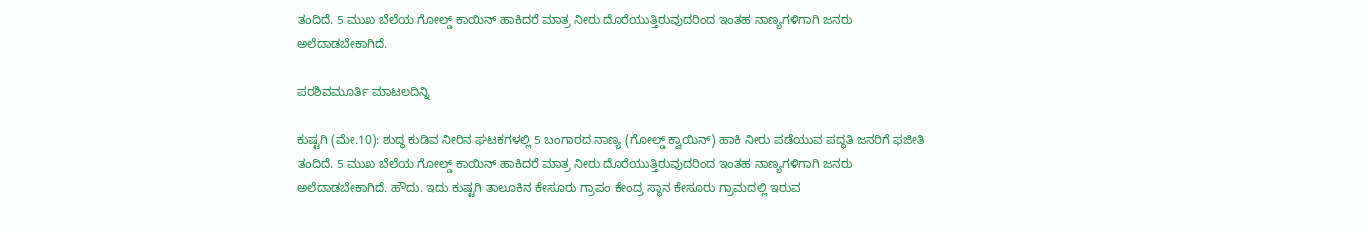ತಂದಿದೆ. 5 ಮುಖ ಬೆಲೆಯ ಗೋಲ್ಡ್‌ ಕಾಯಿನ್‌ ಹಾಕಿದರೆ ಮಾತ್ರ ನೀರು ದೊರೆಯುತ್ತಿರುವುದರಿಂದ ಇಂತಹ ನಾಣ್ಯಗಳಿಗಾಗಿ ಜನರು ಅಲೆದಾಡಬೇಕಾಗಿದೆ.

ಪರಶಿವಮೂರ್ತಿ ಮಾಟಲದಿನ್ನಿ

ಕುಷ್ಟಗಿ (ಮೇ.10): ಶುದ್ಧ ಕುಡಿವ ನೀರಿನ ಘಟಕಗಳಲ್ಲಿ 5 ಬಂಗಾರದ ನಾಣ್ಯ (ಗೋಲ್ಡ್‌ ಕ್ವಾಯಿನ್‌) ಹಾಕಿ ನೀರು ಪಡೆಯುವ ಪದ್ಧತಿ ಜನರಿಗೆ ಫಜೀತಿ ತಂದಿದೆ. 5 ಮುಖ ಬೆಲೆಯ ಗೋಲ್ಡ್‌ ಕಾಯಿನ್‌ ಹಾಕಿದರೆ ಮಾತ್ರ ನೀರು ದೊರೆಯುತ್ತಿರುವುದರಿಂದ ಇಂತಹ ನಾಣ್ಯಗಳಿಗಾಗಿ ಜನರು ಅಲೆದಾಡಬೇಕಾಗಿದೆ. ಹೌದು. ಇದು ಕುಷ್ಟಗಿ ತಾಲೂಕಿನ ಕೇಸೂರು ಗ್ರಾಪಂ ಕೇಂದ್ರ ಸ್ಥಾನ ಕೇಸೂರು ಗ್ರಾಮದಲ್ಲಿ ಇರುವ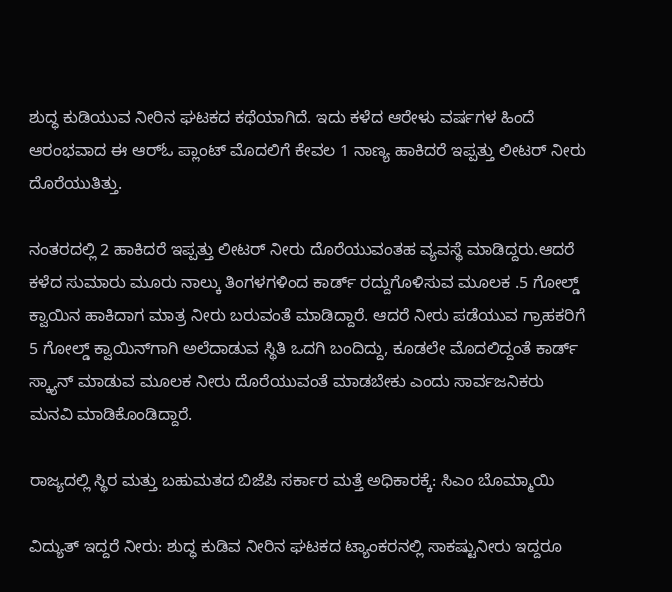ಶುದ್ಧ ಕುಡಿಯುವ ನೀರಿನ ಘಟಕದ ಕಥೆಯಾಗಿದೆ. ಇದು ಕಳೆದ ಆರೇಳು ವರ್ಷಗಳ ಹಿಂದೆ ಆರಂಭವಾದ ಈ ಆರ್‌ಓ ಪ್ಲಾಂಟ್‌ ಮೊದಲಿಗೆ ಕೇವಲ 1 ನಾಣ್ಯ ಹಾಕಿದರೆ ಇಪ್ಪತ್ತು ಲೀಟರ್‌ ನೀರು ದೊರೆಯುತಿತ್ತು.

ನಂತರದಲ್ಲಿ 2 ಹಾಕಿದರೆ ಇಪ್ಪತ್ತು ಲೀಟರ್‌ ನೀರು ದೊರೆಯುವಂತಹ ವ್ಯವಸ್ಥೆ ಮಾಡಿದ್ದರು.ಆದರೆ ಕಳೆದ ಸುಮಾರು ಮೂರು ನಾಲ್ಕು ತಿಂಗಳಗಳಿಂದ ಕಾರ್ಡ್‌ ರದ್ದುಗೊಳಿಸುವ ಮೂಲಕ .5 ಗೋಲ್ಡ್‌ ಕ್ವಾಯಿನ ಹಾಕಿದಾಗ ಮಾತ್ರ ನೀರು ಬರುವಂತೆ ಮಾಡಿದ್ದಾರೆ. ಆದರೆ ನೀರು ಪಡೆಯುವ ಗ್ರಾಹಕರಿಗೆ 5 ಗೋಲ್ಡ್‌ ಕ್ವಾಯಿನ್‌ಗಾಗಿ ಅಲೆದಾಡುವ ಸ್ಥಿತಿ ಒದಗಿ ಬಂದಿದ್ದು, ಕೂಡಲೇ ಮೊದಲಿದ್ದಂತೆ ಕಾರ್ಡ್‌ ಸ್ಕ್ಯಾ‌ನ್‌ ಮಾಡುವ ಮೂಲಕ ನೀರು ದೊರೆಯುವಂತೆ ಮಾಡಬೇಕು ಎಂದು ಸಾರ್ವಜನಿಕರು ಮನವಿ ಮಾಡಿಕೊಂಡಿದ್ದಾರೆ.

ರಾಜ್ಯದಲ್ಲಿ ಸ್ಥಿರ ಮತ್ತು ಬಹುಮತದ ಬಿಜೆಪಿ ಸರ್ಕಾರ ಮತ್ತೆ ಅಧಿಕಾರಕ್ಕೆ: ಸಿಎಂ ಬೊಮ್ಮಾಯಿ

ವಿದ್ಯುತ್‌ ಇದ್ದರೆ ನೀರು: ಶುದ್ಧ ಕುಡಿವ ನೀರಿನ ಘಟಕದ ಟ್ಯಾಂಕರನಲ್ಲಿ ಸಾಕಷ್ಟುನೀರು ಇದ್ದರೂ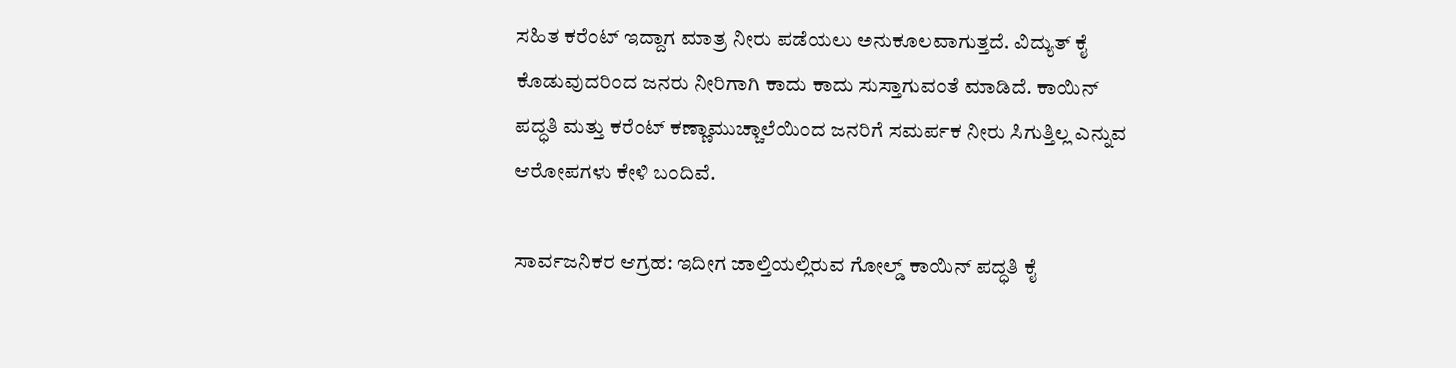ಸಹಿತ ಕರೆಂಟ್‌ ಇದ್ದಾಗ ಮಾತ್ರ ನೀರು ಪಡೆಯಲು ಅನುಕೂಲವಾಗುತ್ತದೆ. ವಿದ್ಯುತ್‌ ಕೈ ಕೊಡುವುದರಿಂದ ಜನರು ನೀರಿಗಾಗಿ ಕಾದು ಕಾದು ಸುಸ್ತಾಗುವಂತೆ ಮಾಡಿದೆ. ಕಾಯಿನ್‌ ಪದ್ಧತಿ ಮತ್ತು ಕರೆಂಟ್‌ ಕಣ್ಣಾಮುಚ್ಚಾಲೆಯಿಂದ ಜನರಿಗೆ ಸಮರ್ಪಕ ನೀರು ಸಿಗುತ್ತಿಲ್ಲ ಎನ್ನುವ ಆರೋಪಗಳು ಕೇಳಿ ಬಂದಿವೆ.

ಸಾರ್ವಜನಿಕರ ಆಗ್ರಹ: ಇದೀಗ ಜಾಲ್ತಿಯಲ್ಲಿರುವ ಗೋಲ್ಡ್‌ ಕಾಯಿನ್‌ ಪದ್ಧತಿ ಕೈ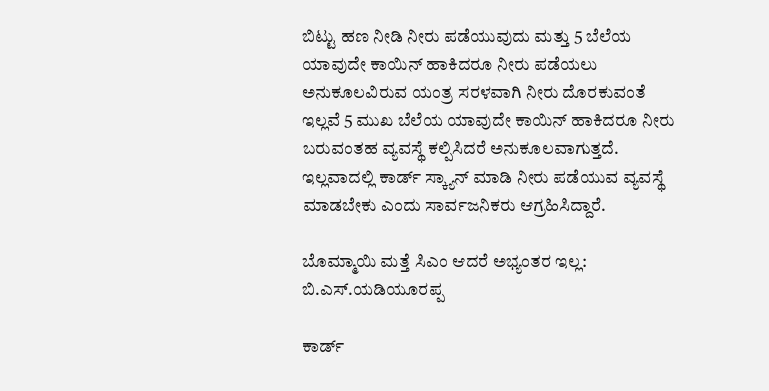ಬಿಟ್ಟು ಹಣ ನೀಡಿ ನೀರು ಪಡೆಯುವುದು ಮತ್ತು 5 ಬೆಲೆಯ ಯಾವುದೇ ಕಾಯಿನ್‌ ಹಾಕಿದರೂ ನೀರು ಪಡೆಯಲು ಅನುಕೂಲವಿರುವ ಯಂತ್ರ ಸರಳವಾಗಿ ನೀರು ದೊರಕುವಂತೆ ಇಲ್ಲವೆ 5 ಮುಖ ಬೆಲೆಯ ಯಾವುದೇ ಕಾಯಿನ್‌ ಹಾಕಿದರೂ ನೀರು ಬರುವಂತಹ ವ್ಯವಸ್ಥೆ ಕಲ್ಪಿಸಿದರೆ ಅನುಕೂಲವಾಗುತ್ತದೆ. ಇಲ್ಲವಾದಲ್ಲಿ ಕಾರ್ಡ್‌ ಸ್ಕ್ಯಾ‌ನ್‌ ಮಾಡಿ ನೀರು ಪಡೆಯುವ ವ್ಯವಸ್ಥೆ ಮಾಡಬೇಕು ಎಂದು ಸಾರ್ವಜನಿಕರು ಆಗ್ರಹಿಸಿದ್ದಾರೆ.

ಬೊಮ್ಮಾಯಿ ಮತ್ತೆ ಸಿಎಂ ಆದರೆ ಅಭ್ಯಂತರ ಇಲ್ಲ: ಬಿ.ಎಸ್‌.ಯಡಿಯೂರಪ್ಪ

ಕಾರ್ಡ್‌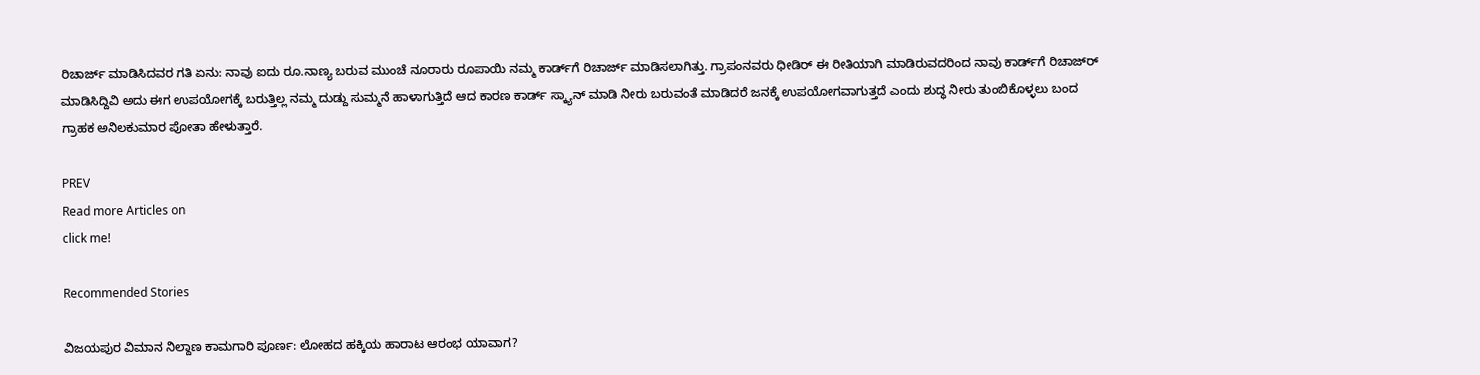ರಿಚಾರ್ಜ್‌ ಮಾಡಿಸಿದವರ ಗತಿ ಏನು: ನಾವು ಐದು ರೂ.ನಾಣ್ಯ ಬರುವ ಮುಂಚೆ ನೂರಾರು ರೂಪಾಯಿ ನಮ್ಮ ಕಾರ್ಡ್‌ಗೆ ರಿಚಾರ್ಜ್‌ ಮಾಡಿಸಲಾಗಿತ್ತು. ಗ್ರಾಪಂನವರು ಧೀಡಿರ್‌ ಈ ರೀತಿಯಾಗಿ ಮಾಡಿರುವದರಿಂದ ನಾವು ಕಾರ್ಡ್‌ಗೆ ರಿಚಾಜ್‌ರ್‍ ಮಾಡಿಸಿದ್ದಿವಿ ಅದು ಈಗ ಉಪಯೋಗಕ್ಕೆ ಬರುತ್ತಿಲ್ಲ ನಮ್ಮ ದುಡ್ದು ಸುಮ್ಮನೆ ಹಾಳಾಗುತ್ತಿದೆ ಆದ ಕಾರಣ ಕಾರ್ಡ್‌ ಸ್ಕ್ಯಾ‌ನ್‌ ಮಾಡಿ ನೀರು ಬರುವಂತೆ ಮಾಡಿದರೆ ಜನಕ್ಕೆ ಉಪಯೋಗವಾಗುತ್ತದೆ ಎಂದು ಶುದ್ಧ ನೀರು ತುಂಬಿಕೊಳ್ಳಲು ಬಂದ ಗ್ರಾಹಕ ಅನಿಲಕುಮಾರ ಪೋತಾ ಹೇಳುತ್ತಾರೆ.

PREV
Read more Articles on
click me!

Recommended Stories

ವಿಜಯಪುರ ವಿಮಾನ ನಿಲ್ದಾಣ ಕಾಮಗಾರಿ ಪೂರ್ಣ: ಲೋಹದ ಹಕ್ಕಿಯ ಹಾರಾಟ ಆರಂಭ ಯಾವಾಗ?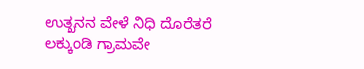ಉತ್ಖನನ ವೇಳೆ ನಿಧಿ ದೊರೆತರೆ ಲಕ್ಕುಂಡಿ ಗ್ರಾಮವೇ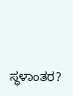ಸ್ಥಳಾಂತರ?